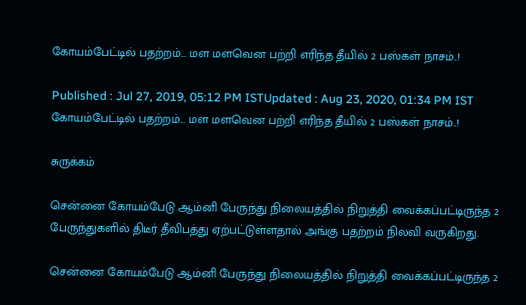கோயம்பேட்டில் பதற்றம்... மள மளவென பற்றி எரிந்த தீயில் 2 பஸ்கள் நாசம்..!

Published : Jul 27, 2019, 05:12 PM ISTUpdated : Aug 23, 2020, 01:34 PM IST
கோயம்பேட்டில் பதற்றம்... மள மளவென பற்றி எரிந்த தீயில் 2 பஸ்கள் நாசம்..!

சுருக்கம்

சென்னை கோயம்பேடு ஆம்னி பேருந்து நிலையத்தில் நிறுத்தி வைக்கப்பட்டிருந்த 2 பேருந்துகளில் திடீர் தீவிபத்து ஏற்பட்டுள்ளதால் அங்கு பதற்றம் நிலவி வருகிறது.

சென்னை கோயம்பேடு ஆம்னி பேருந்து நிலையத்தில் நிறுத்தி வைக்கப்பட்டிருந்த 2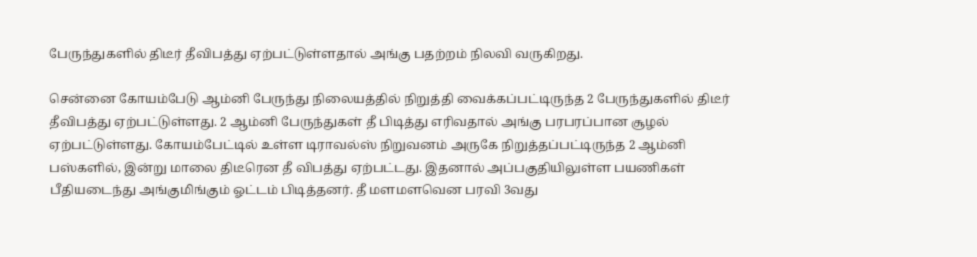பேருந்துகளில் திடீர் தீவிபத்து ஏற்பட்டுள்ளதால் அங்கு பதற்றம் நிலவி வருகிறது.

சென்னை கோயம்பேடு ஆம்னி பேருந்து நிலையத்தில் நிறுத்தி வைக்கப்பட்டிருந்த 2 பேருந்துகளில் திடீர் தீவிபத்து ஏற்பட்டுள்ளது. 2 ஆம்னி பேருந்துகள் தீ பிடித்து எரிவதால் அங்கு பரபரப்பான சூழல் ஏற்பட்டுள்ளது. கோயம்பேட்டில் உள்ள டிராவல்ஸ் நிறுவனம் அருகே நிறுத்தப்பட்டிருந்த 2 ஆம்னி பஸ்களில், இன்று மாலை திடீரென தீ விபத்து ஏற்பட்டது. இதனால் அப்பகுதியிலுள்ள பயணிகள் பீதியடைந்து அங்குமிங்கும் ஓட்டம் பிடித்தனர். தீ மளமளவென பரவி 3வது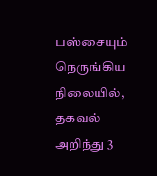பஸ்சையும் நெருங்கிய நிலையில், தகவல் அறிந்து 3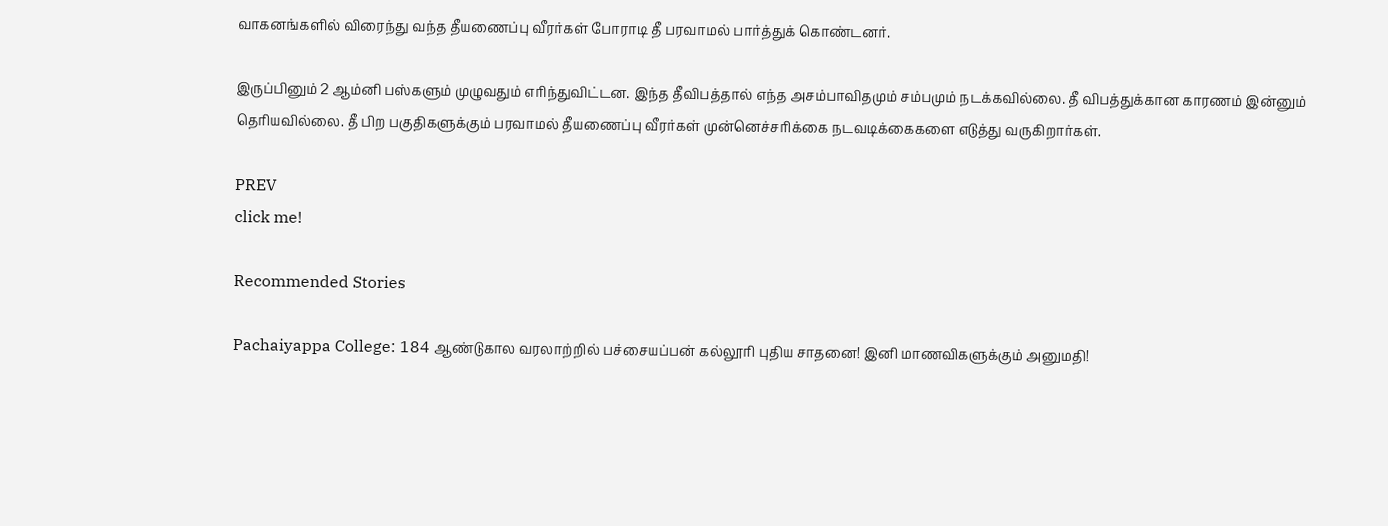வாகனங்களில் விரைந்து வந்த தீயணைப்பு வீரர்கள் போராடி தீ பரவாமல் பார்த்துக் கொண்டனர்.

இருப்பினும் 2 ஆம்னி பஸ்களும் முழுவதும் எரிந்துவிட்டன. இந்த தீவிபத்தால் எந்த அசம்பாவிதமும் சம்பமும் நடக்கவில்லை. தீ விபத்துக்கான காரணம் இன்னும் தெரியவில்லை. தீ பிற பகுதிகளுக்கும் பரவாமல் தீயணைப்பு வீரர்கள் முன்னெச்சரிக்கை நடவடிக்கைகளை எடுத்து வருகிறார்கள்.

PREV
click me!

Recommended Stories

Pachaiyappa College: 184 ஆண்டுகால வரலாற்றில் பச்சையப்பன் கல்லூரி புதிய சாதனை! இனி மாணவிகளுக்கும் அனுமதி!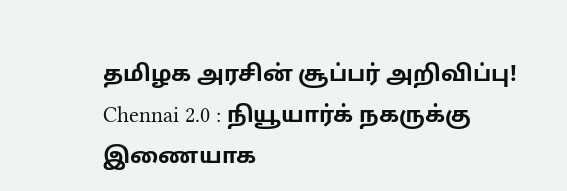தமிழக அரசின் சூப்பர் அறிவிப்பு!
Chennai 2.0 : நியூயார்க் நகருக்கு இணையாக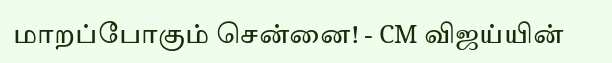மாறப்போகும் சென்னை! - CM விஜய்யின்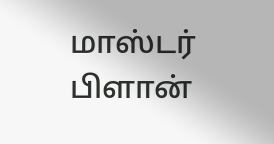மாஸ்டர் பிளான்